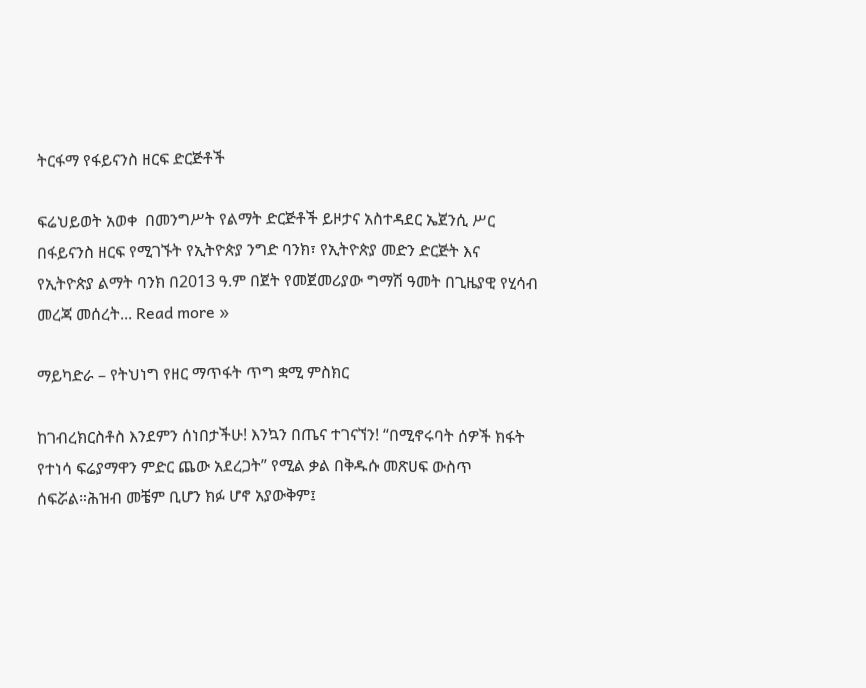ትርፋማ የፋይናንስ ዘርፍ ድርጅቶች

ፍሬህይወት አወቀ  በመንግሥት የልማት ድርጅቶች ይዞታና አስተዳደር ኤጀንሲ ሥር በፋይናንስ ዘርፍ የሚገኙት የኢትዮጵያ ንግድ ባንክ፣ የኢትዮጵያ መድን ድርጅት እና የኢትዮጵያ ልማት ባንክ በ2013 ዓ.ም በጀት የመጀመሪያው ግማሽ ዓመት በጊዜያዊ የሂሳብ መረጃ መሰረት... Read more »

ማይካድራ – የትህነግ የዘር ማጥፋት ጥግ ቋሚ ምስክር

ከገብረክርስቶስ እንደምን ሰነበታችሁ! እንኳን በጤና ተገናኘን! “በሚኖሩባት ሰዎች ክፋት የተነሳ ፍሬያማዋን ምድር ጨው አደረጋት” የሚል ቃል በቅዱሱ መጽሀፍ ውስጥ ሰፍሯል።ሕዝብ መቼም ቢሆን ክፉ ሆኖ አያውቅም፤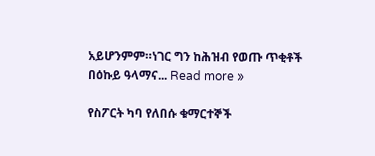አይሆንምም።ነገር ግን ከሕዝብ የወጡ ጥቂቶች በዕኩይ ዓላማና... Read more »

የስፖርት ካባ የለበሱ ቁማርተኞች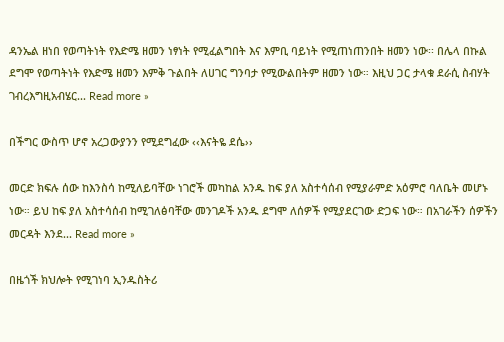ዳንኤል ዘነበ የወጣትነት የእድሜ ዘመን ነፃነት የሚፈልግበት እና እምቢ ባይነት የሚጠነጠንበት ዘመን ነው፡፡ በሌላ በኩል ደግሞ የወጣትነት የእድሜ ዘመን እምቅ ጉልበት ለሀገር ግንባታ የሚውልበትም ዘመን ነው። እዚህ ጋር ታላቁ ደራሲ ስብሃት ገብረእግዚአብሄር... Read more »

በችግር ውስጥ ሆኖ አረጋውያንን የሚደግፈው ‹‹እናትዬ ደሴ››

መርድ ክፍሉ ሰው ከእንስሳ ከሚለይባቸው ነገሮች መካከል አንዱ ከፍ ያለ አስተሳሰብ የሚያራምድ አዕምሮ ባለቤት መሆኑ ነው። ይህ ከፍ ያለ አስተሳሰብ ከሚገለፅባቸው መንገዶች አንዱ ደግሞ ለሰዎች የሚያደርገው ድጋፍ ነው። በአገራችን ሰዎችን መርዳት እንደ... Read more »

በዜጎች ክህሎት የሚገነባ ኢንዱስትሪ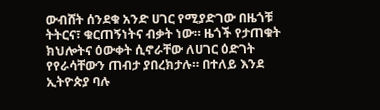ውብሸት ሰንደቁ አንድ ሀገር የሚያድገው በዜጎቹ ትትርና፣ ቁርጠኝነትና ብቃት ነው። ዜጎች የታጠቁት ክህሎትና ዕውቀት ሲኖራቸው ለሀገር ዕድገት የየራሳቸውን ጠብታ ያበረክታሉ። በተለይ እንደ ኢትዮጵያ ባሉ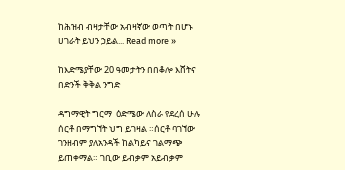ከሕዝብ ብዛታቸው አብዛኛው ወጣት በሆኑ ሀገራት ይህን ኃይል... Read more »

ከእድሜያቸው 20 ዓመታትን በበቆሎ እሸትና በድንች ቅቅል ንግድ

ዳግማዊት ግርማ  ዕድሜው ለስራ የደረሰ ሁሉ ሰርቶ በማግኘት ህግ ይገዛል ።ሰርቶ ባገኘው ገንዘብም ያለአንዳች ከልካይና ገልማጭ ይጠቀማል። ገቢው ይብቃም አይብቃም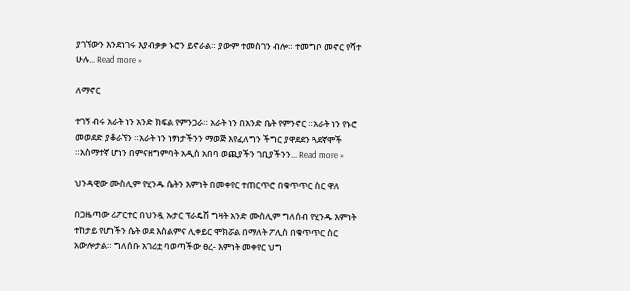ያገኘውን እንደነገሩ እያብቃቃ ኑሮን ይኖራል። ያውም ተመስገን ብሎ። ተመግቦ መኖር የሻተ ሁሉ... Read more »

ለማኖር

ተገኝ ብሩ አራት ነን አንድ ክፍል የምንጋራ። አራት ነን በአንድ ቤት የምንኖር ።አራት ነን የኑሮ መወደድ ያቆራኘን ።አራት ነን ነፃነታችንን ማወጅ እየፈለግን ችግር ያዋደደን ጓደኛሞች ።አስማተኛ ሆነን በምናዘግምባት አዲስ አበባ ወጪያችን ገቢያችንን... Read more »

ህንዳዊው ሙስሊም የሂንዱ ሴትን እምነት በመቀየር ተጠርጥሮ በቁጥጥር ስር ዋለ

በጋዜጣው ሪፖርተር በህንዷ ኡታር ፕራዴሽ ግዛት አንድ ሙስሊም ግለሰብ የሂንዱ እምነት ተከታይ የሆነችን ሴት ወደ እስልምና ሊቀይር ሞክሯል በማለት ፖሊስ በቁጥጥር ስር አውሎታል። ግለሰቡ አገሪቷ ባወጣችው ፀረ- እምነት መቀየር ህግ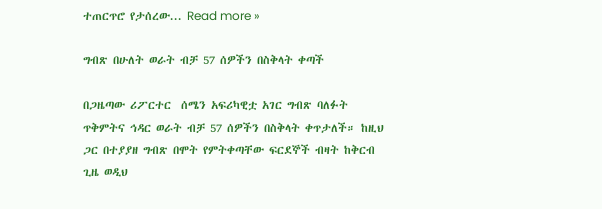ተጠርጥሮ የታሰረው... Read more »

ግብጽ በሁለት ወራት ብቻ 57 ሰዎችን በስቅላት ቀጣች

በጋዜጣው ሪፖርተር  ሰሜን አፍሪካዊቷ አገር ግብጽ ባለፉት ጥቅምትና ኅዳር ወራት ብቻ 57 ሰዎችን በስቅላት ቀጥታለች። ከዚህ ጋር በተያያዘ ግብጽ በሞት የምትቀጣቸው ፍርደኞች ብዛት ከቅርብ ጊዜ ወዲህ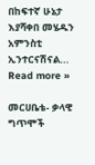በከፍተኛ ሁኔታ እያሻቀበ መሄዱን አምንስቲ ኢንተርናሽናል... Read more »

መርሀቤቴ- ቃላዊ ግጥሞች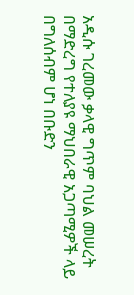አዲሱ ገረመው ቃላዊ ግጥም ባህል መሠረት በማድረግ የተለያዩ ማህበራዊ አጋጣሚዎች ላይ በግለሰብም ሆነ በቡድን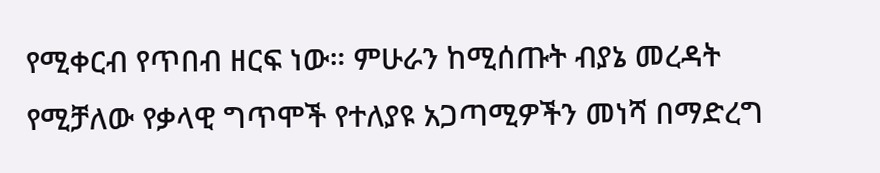የሚቀርብ የጥበብ ዘርፍ ነው። ምሁራን ከሚሰጡት ብያኔ መረዳት የሚቻለው የቃላዊ ግጥሞች የተለያዩ አጋጣሚዎችን መነሻ በማድረግ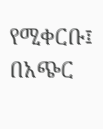የሚቀርቡ፤ በአጭር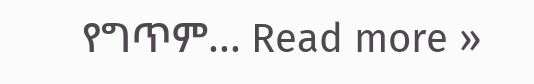የግጥም... Read more »